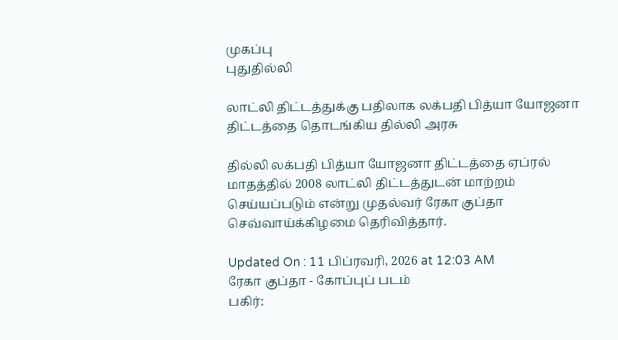முகப்பு
புதுதில்லி

லாட்லி திட்டத்துக்கு பதிலாக லக்பதி பித்யா யோஜனா திட்டத்தை தொடங்கிய தில்லி அரசு

தில்லி லக்பதி பித்யா யோஜனா திட்டத்தை ஏப்ரல் மாதத்தில் 2008 லாட்லி திட்டத்துடன் மாற்றம் செய்யப்படும் என்று முதல்வர் ரேகா குப்தா செவ்வாய்க்கிழமை தெரிவித்தார்.

Updated On : 11 பிப்ரவரி, 2026 at 12:03 AM
ரேகா குப்தா - கோப்புப் படம்
பகிர்: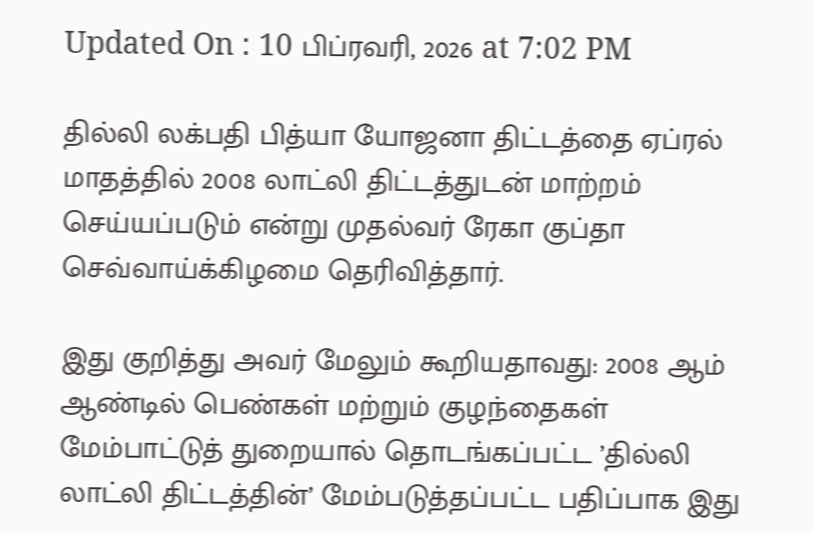Updated On : 10 பிப்ரவரி, 2026 at 7:02 PM

தில்லி லக்பதி பித்யா யோஜனா திட்டத்தை ஏப்ரல் மாதத்தில் 2008 லாட்லி திட்டத்துடன் மாற்றம் செய்யப்படும் என்று முதல்வர் ரேகா குப்தா செவ்வாய்க்கிழமை தெரிவித்தார்.

இது குறித்து அவர் மேலும் கூறியதாவது: 2008 ஆம் ஆண்டில் பெண்கள் மற்றும் குழந்தைகள் மேம்பாட்டுத் துறையால் தொடங்கப்பட்ட ’தில்லி லாட்லி திட்டத்தின்’ மேம்படுத்தப்பட்ட பதிப்பாக இது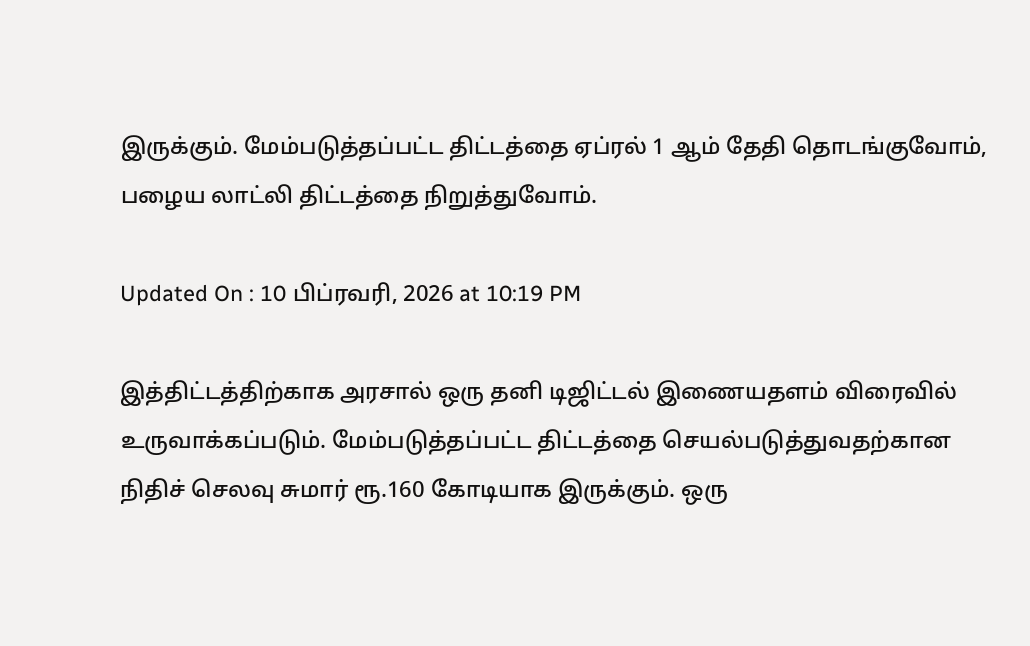இருக்கும். மேம்படுத்தப்பட்ட திட்டத்தை ஏப்ரல் 1 ஆம் தேதி தொடங்குவோம், பழைய லாட்லி திட்டத்தை நிறுத்துவோம்.

Updated On : 10 பிப்ரவரி, 2026 at 10:19 PM

இத்திட்டத்திற்காக அரசால் ஒரு தனி டிஜிட்டல் இணையதளம் விரைவில் உருவாக்கப்படும். மேம்படுத்தப்பட்ட திட்டத்தை செயல்படுத்துவதற்கான நிதிச் செலவு சுமார் ரூ.160 கோடியாக இருக்கும். ஒரு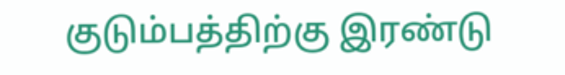குடும்பத்திற்கு இரண்டு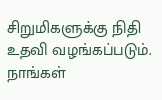சிறுமிகளுக்கு நிதி உதவி வழங்கப்படும். நாங்கள்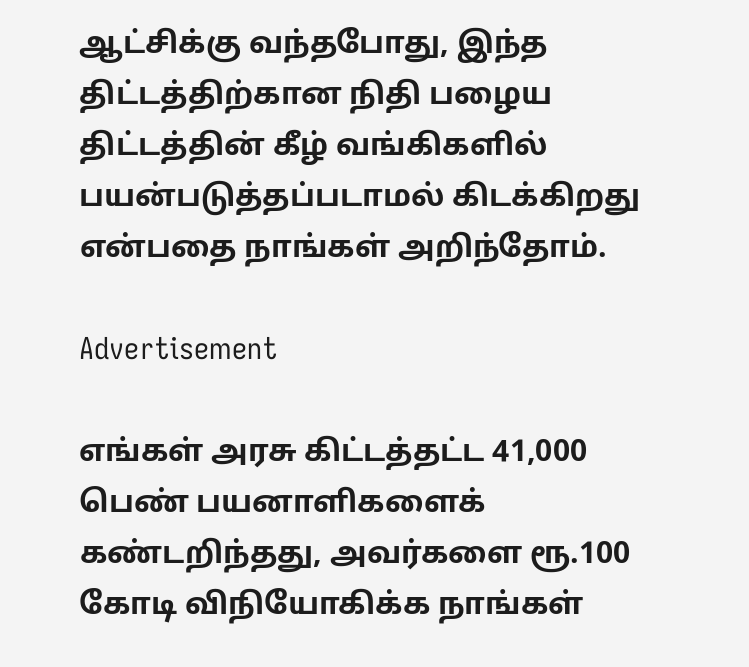ஆட்சிக்கு வந்தபோது, இந்த திட்டத்திற்கான நிதி பழைய திட்டத்தின் கீழ் வங்கிகளில் பயன்படுத்தப்படாமல் கிடக்கிறது என்பதை நாங்கள் அறிந்தோம்.

Advertisement

எங்கள் அரசு கிட்டத்தட்ட 41,000 பெண் பயனாளிகளைக் கண்டறிந்தது, அவர்களை ரூ.100 கோடி விநியோகிக்க நாங்கள்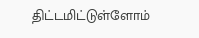திட்டமிட்டுள்ளோம்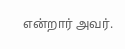என்றார் அவர்.